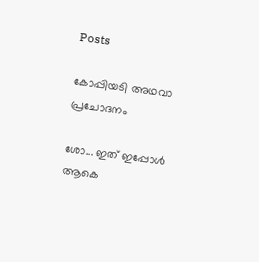Posts

കോപ്പിയടി അഥവാ പ്രചോദനം

ശോ... ഇത് ഇപ്പോൾ ആകെ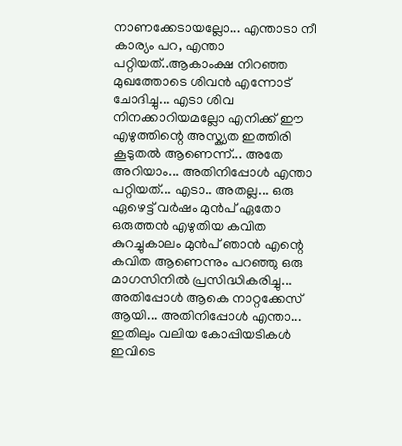നാണക്കേടായല്ലോ... എന്താടാ നീ കാര്യം പറ, എന്താ പറ്റിയത്..ആകാംക്ഷ നിറഞ്ഞ മുഖത്തോടെ ശിവൻ എന്നോട് ചോദിച്ചു... എടാ ശിവ നിനക്കാറിയമല്ലോ എനിക്ക് ഈ എഴുത്തിന്റെ അസ്ക്യത ഇത്തിരി കൂടുതൽ ആണെന്ന്... അതേ അറിയാം... അതിനിപ്പോൾ എന്താ പറ്റിയത്... എടാ.. അതല്ല... ഒരു ഏഴെട്ട് വർഷം മുൻപ് ഏതോ ഒരുത്തൻ എഴുതിയ കവിത കുറച്ചുകാലം മുൻപ് ഞാൻ എന്റെ കവിത ആണെന്നും പറഞ്ഞു ഒരു മാഗസിനിൽ പ്രസിദ്ധികരിച്ചു... അതിപ്പോൾ ആകെ നാറ്റക്കേസ് ആയി... അതിനിപ്പോൾ എന്താ... ഇതിലും വലിയ കോപ്പിയടികൾ ഇവിടെ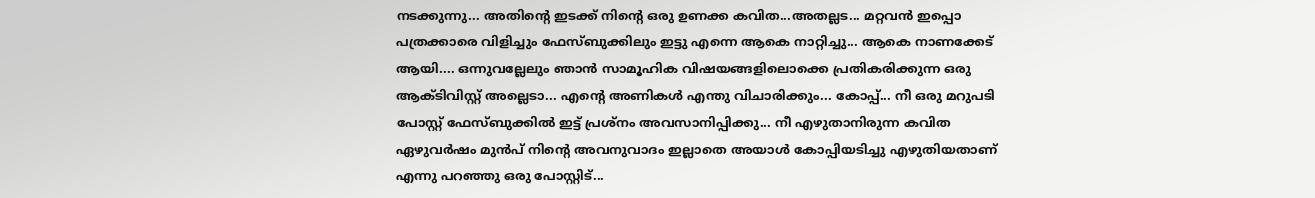നടക്കുന്നു... അതിന്റെ ഇടക്ക് നിന്റെ ഒരു ഉണക്ക കവിത...അതല്ലട... മറ്റവൻ ഇപ്പൊ പത്രക്കാരെ വിളിച്ചും ഫേസ്ബുക്കിലും ഇട്ടു എന്നെ ആകെ നാറ്റിച്ചു... ആകെ നാണക്കേട് ആയി.... ഒന്നുവല്ലേലും ഞാൻ സാമൂഹിക വിഷയങ്ങളിലൊക്കെ പ്രതികരിക്കുന്ന ഒരു ആക്ടിവിസ്റ്റ് അല്ലെടാ... എന്റെ അണികൾ എന്തു വിചാരിക്കും... കോപ്പ്... നീ ഒരു മറുപടി പോസ്റ്റ് ഫേസ്ബുക്കിൽ ഇട്ട് പ്രശ്നം അവസാനിപ്പിക്കു... നീ എഴുതാനിരുന്ന കവിത ഏഴുവർഷം മുൻപ്‌ നിന്റെ അവനുവാദം ഇല്ലാതെ അയാൾ കോപ്പിയടിച്ചു എഴുതിയതാണ് എന്നു പറഞ്ഞു ഒരു പോസ്റ്റിട്...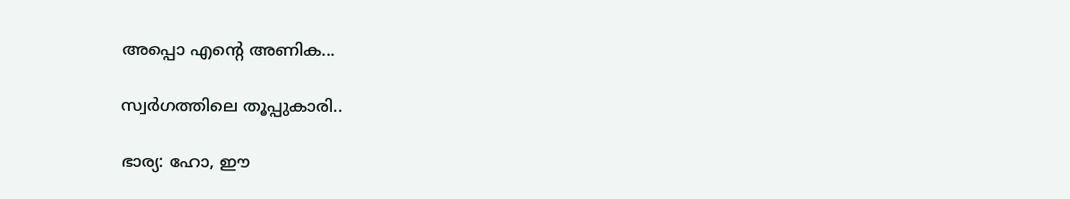അപ്പൊ എന്റെ അണിക...

സ്വർഗത്തിലെ തൂപ്പുകാരി..

ഭാര്യ: ഹോ, ഈ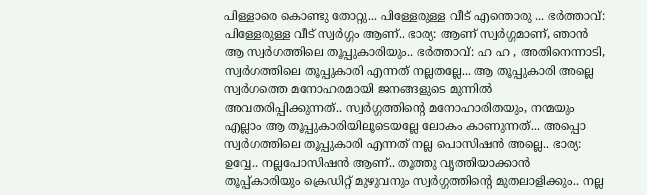പിള്ളാരെ കൊണ്ടു തോറ്റു... പിള്ളേരുള്ള വീട് എന്തൊരു ... ഭർത്താവ്: പിള്ളേരുള്ള വീട് സ്വർഗ്ഗം ആണ്.. ഭാര്യ: ആണ് സ്വർഗ്ഗമാണ്, ഞാൻ ആ സ്വർഗത്തിലെ തൂപ്പുകാരിയും.. ഭർത്താവ്: ഹ ഹ , അതിനെന്നാടി, സ്വർഗത്തിലെ തൂപ്പുകാരി എന്നത് നല്ലതല്ലേ... ആ തൂപ്പുകാരി അല്ലെ സ്വർഗത്തെ മനോഹരമായി ജനങ്ങളുടെ മുന്നിൽ അവതരിപ്പിക്കുന്നത്.. സ്വർഗ്ഗത്തിന്റെ മനോഹാരിതയും, നന്മയും എല്ലാം ആ തൂപ്പുകാരിയിലൂടെയല്ലേ ലോകം കാണുന്നത്... അപ്പൊ സ്വർഗത്തിലെ തൂപ്പുകാരി എന്നത് നല്ല പൊസിഷൻ അല്ലെ.. ഭാര്യ: ഉവ്വേ.. നല്ലപോസിഷൻ ആണ്.. തൂത്തു വൃത്തിയാക്കാൻ തൂപ്പ്കാരിയും ക്രെഡിറ്റ് മുഴുവനും സ്വർഗ്ഗത്തിന്റെ മുതലാളിക്കും.. നല്ല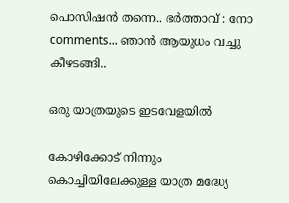പൊസിഷൻ തന്നെ.. ഭർത്താവ് : നോ comments... ഞാൻ ആയുധം വച്ചു കീഴടങ്ങി..

ഒരു യാത്രയുടെ ഇടവേളയിൽ

കോഴിക്കോട് നിന്നും കൊച്ചിയിലേക്കുള്ള യാത്ര മദ്ധ്യേ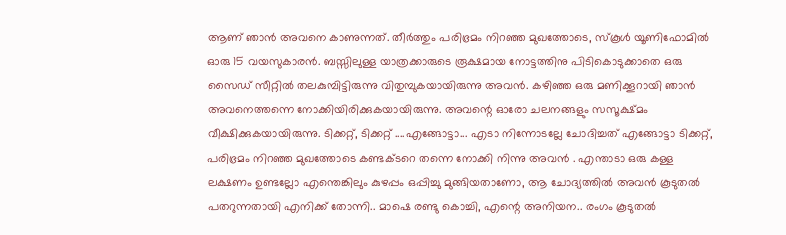ആണ് ഞാൻ അവനെ കാണുന്നത്. തീർത്തും പരിഭ്രമം നിറഞ്ഞ മുഖത്തോടെ, സ്കൂൾ യൂണിഫോമിൽ ഓരു 15 വയസുകാരൻ. ബസ്സിലുള്ള യാത്രക്കാരുടെ രൂക്ഷമായ നോട്ടത്തിനു പിടികൊടുക്കാതെ ഒരു സൈഡ് സീറ്റിൽ തലകുമ്പിട്ടിരുന്നു വിതുമ്പുകയായിരുന്നു അവൻ. കഴിഞ്ഞ ഒരു മണിക്കൂറായി ഞാൻ അവനെത്തന്നെ നോക്കിയിരിക്കുകയായിരുന്നു. അവന്റെ ഓരോ ചലനങ്ങളും സസൂക്ഷ്‌മം വീക്ഷിക്കുകയായിരുന്നു. ടിക്കറ്റ്, ടിക്കറ്റ് ....എങ്ങോട്ടാ... എടാ നിന്നോടല്ലേ ചോദിച്ചത് എങ്ങോട്ടാ ടിക്കറ്റ്, പരിഭ്രമം നിറഞ്ഞ മുഖത്തോടെ കണ്ടക്ടറെ തന്നെ നോക്കി നിന്നു അവൻ . എന്താടാ ഒരു കള്ള ലക്ഷണം ഉണ്ടല്ലോ എന്തെങ്കിലും കുഴപ്പം ഒപ്പിച്ചു മുങ്ങിയതാണോ, ആ ചോദ്യത്തിൽ അവൻ കൂടുതൽ പതറുന്നതായി എനിക്ക് തോന്നി.. മാഷെ രണ്ടു കൊച്ചി, എന്റെ അനിയന.. രംഗം കൂടുതൽ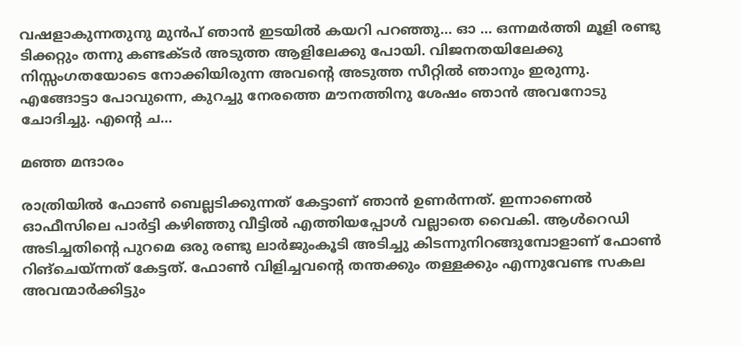വഷളാകുന്നതുനു മുൻപ് ഞാൻ ഇടയിൽ കയറി പറഞ്ഞു... ഓ ... ഒന്നമർത്തി മൂളി രണ്ടു ടിക്കറ്റും തന്നു കണ്ടക്ടർ അടുത്ത ആളിലേക്കു പോയി. വിജനതയിലേക്കു നിസ്സംഗതയോടെ നോക്കിയിരുന്ന അവന്റെ അടുത്ത സീറ്റിൽ ഞാനും ഇരുന്നു. എങ്ങോട്ടാ പോവുന്നെ, കുറച്ചു നേരത്തെ മൗനത്തിനു ശേഷം ഞാൻ അവനോടു ചോദിച്ചു. എന്റെ ച...

മഞ്ഞ മന്ദാരം

രാത്രിയിൽ ഫോൺ ബെല്ലടിക്കുന്നത് കേട്ടാണ് ഞാൻ ഉണർന്നത്. ഇന്നാണെൽ ഓഫീസിലെ പാർട്ടി കഴിഞ്ഞു വീട്ടിൽ എത്തിയപ്പോൾ വല്ലാതെ വൈകി. ആൾറെഡി അടിച്ചതിന്റെ പുറമെ ഒരു രണ്ടു ലാർജുംകൂടി അടിച്ചു കിടന്നുനിറങ്ങുമ്പോളാണ് ഫോൺ റിങ്‌ചെയ്ന്നത് കേട്ടത്. ഫോൺ വിളിച്ചവന്റെ തന്തക്കും തള്ളക്കും എന്നുവേണ്ട സകല അവന്മാർക്കിട്ടും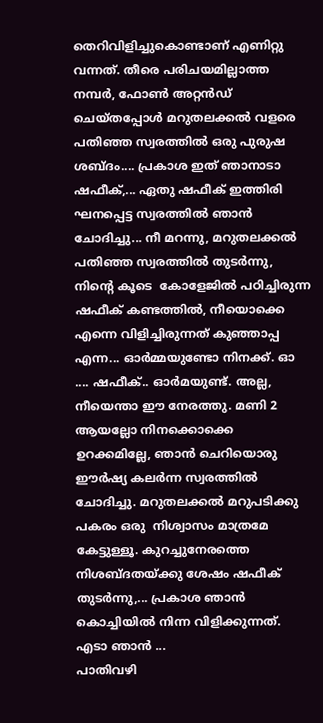തെറിവിളിച്ചുകൊണ്ടാണ് എണിറ്റു വന്നത്. തീരെ പരിചയമില്ലാത്ത നമ്പർ, ഫോൺ അറ്റൻഡ് ചെയ്തപ്പോൾ മറുതലക്കൽ വളരെ പതിഞ്ഞ സ്വരത്തിൽ ഒരു പുരുഷ ശബ്ദം.... പ്രകാശ ഇത് ഞാനാടാ ഷഫീക്,... ഏതു ഷഫീക് ഇത്തിരി ഘനപ്പെട്ട സ്വരത്തിൽ ഞാൻ ചോദിച്ചു... നീ മറന്നു, മറുതലക്കൽ പതിഞ്ഞ സ്വരത്തിൽ തുടർന്നു, നിന്റെ കൂടെ  കോളേജിൽ പഠിച്ചിരുന്ന ഷഫീക് കണ്ടത്തിൽ, നീയൊക്കെ എന്നെ വിളിച്ചിരുന്നത് കുഞ്ഞാപ്പ എന്ന... ഓർമ്മയുണ്ടോ നിനക്ക്. ഓ .... ഷഫീക്.. ഓർമയുണ്ട്. അല്ല, നീയെന്താ ഈ നേരത്തു. മണി 2 ആയല്ലോ നിനക്കൊക്കെ ഉറക്കമില്ലേ, ഞാൻ ചെറിയൊരു ഈർഷ്യ കലർന്ന സ്വരത്തിൽ ചോദിച്ചു. മറുതലക്കൽ മറുപടിക്കു പകരം ഒരു  നിശ്വാസം മാത്രമേ കേട്ടുള്ളൂ. കുറച്ചുനേരത്തെ നിശബ്ദതയ്ക്കു ശേഷം ഷഫീക് തുടർന്നു,... പ്രകാശ ഞാൻ കൊച്ചിയിൽ നിന്ന വിളിക്കുന്നത്. എടാ ഞാൻ ...
പാതിവഴി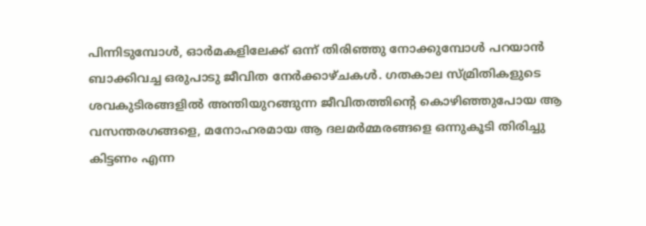പിന്നിടുമ്പോൾ, ഓർമകളിലേക്ക് ഒന്ന് തിരിഞ്ഞു നോക്കുമ്പോൾ പറയാൻ ബാക്കിവച്ച ഒരുപാടു ജീവിത നേർക്കാഴ്ചകൾ. ഗതകാല സ്മ്രിതികളുടെ ശവകുടിരങ്ങളിൽ അന്തിയുറങ്ങുന്ന ജീവിതത്തിന്റെ കൊഴിഞ്ഞുപോയ ആ വസന്തരഗങ്ങളെ, മനോഹരമായ ആ ദലമർമ്മരങ്ങളെ ഒന്നുകൂടി തിരിച്ചു കിട്ടണം എന്ന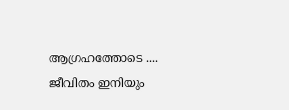ആഗ്രഹത്തോടെ .... ജീവിതം ഇനിയും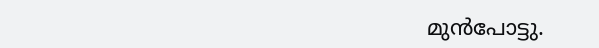മുൻപോട്ടു.